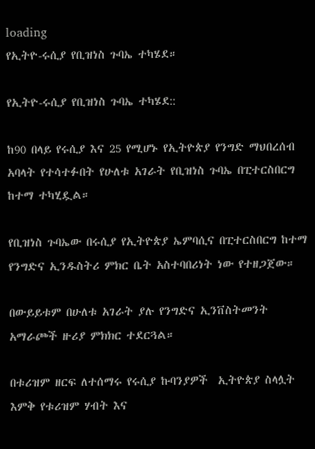loading
የኢትዮ-ሩሲያ የቢዝነስ ጉባኤ ተካሄደ።

የኢትዮ-ሩሲያ የቢዝነስ ጉባኤ ተካሄደ::

ከ90 በላይ የሩሲያ እና 25 የሚሆኑ የኢትዮጵያ የንግድ ማህበረሰብ አባላት የተሳተፉበት የሁለቱ አገራት የቢዝነስ ጉባኤ በፒተርስበርግ ከተማ ተካሂዷል።

የቢዝነስ ጉባኤው በሩሲያ የኢትዮጵያ ኤምባሲና በፒተርስበርግ ከተማ የንግድና ኢንዱስትሪ ምክር ቤት አስተባበሪነት ነው የተዘጋጀው።

በውይይቱም በሁለቱ አገራት ያሉ የንግድና ኢንቨስትመንት አማራጮች ዙሪያ ምክክር ተደርጓል።

በቱሪዝም ዘርፍ ለተሰማሩ የሩሲያ ኩባንያዎች  ኢትዮጵያ ስላሏት እምቅ የቱሪዝም ሃብት እና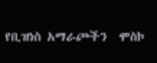የቢዝነስ አማራጮችን  ሞስኮ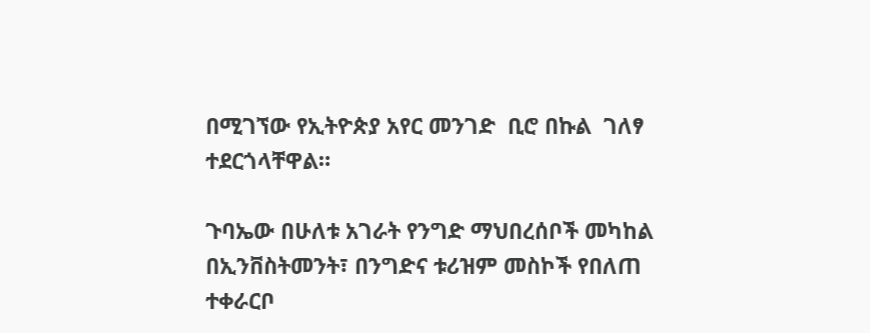በሚገኘው የኢትዮጵያ አየር መንገድ  ቢሮ በኩል  ገለፃ ተደርጎላቸዋል።

ጉባኤው በሁለቱ አገራት የንግድ ማህበረሰቦች መካከል በኢንቨስትመንት፣ በንግድና ቱሪዝም መስኮች የበለጠ ተቀራርቦ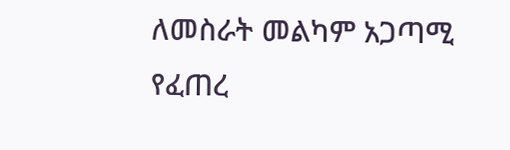ለመስራት መልካም አጋጣሚ የፈጠረ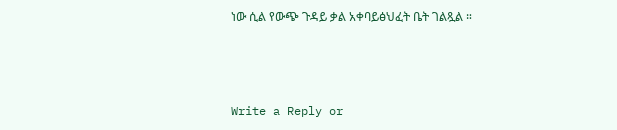ነው ሲል የውጭ ጉዳይ ቃል አቀባይፅህፈት ቤት ገልጿል ።



Write a Reply or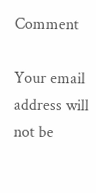Comment

Your email address will not be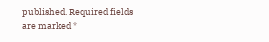published. Required fields are marked *